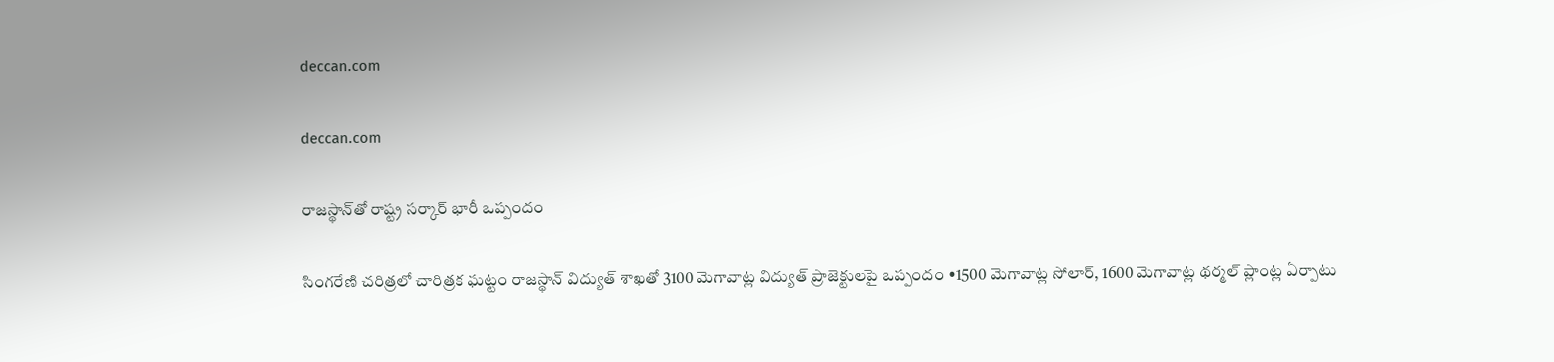deccan.com

deccan.com

రాజస్థాన్‌తో రాష్ట్ర సర్కార్‌ ‌భారీ ఒప్పందం

సింగరేణి చరిత్రలో చారిత్రక ఘట్టం రాజస్థాన్‌ ‌విద్యుత్‌ ‌శాఖతో 3100 మెగావాట్ల విద్యుత్‌ ‌ప్రాజెక్టులపై ఒప్పందం •1500 మెగావాట్ల సోలార్‌, 1600 మెగావాట్ల థర్మల్‌ ‌ప్లాంట్ల ఏర్పాటు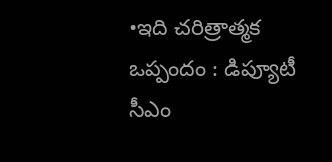•ఇది చరిత్రాత్మక ఒప్పందం : డిప్యూటీ సీఎం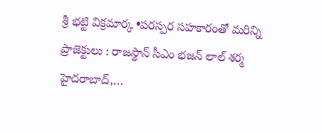శ్రీ భట్టి విక్రమార్క •పరస్పర సహకారంతో మరిన్ని ప్రాజెక్టులు : రాజస్థాన్‌ ‌సీఎం భజన్‌ ‌లాల్‌ ‌శర్మ హైదరాబాద్‌,…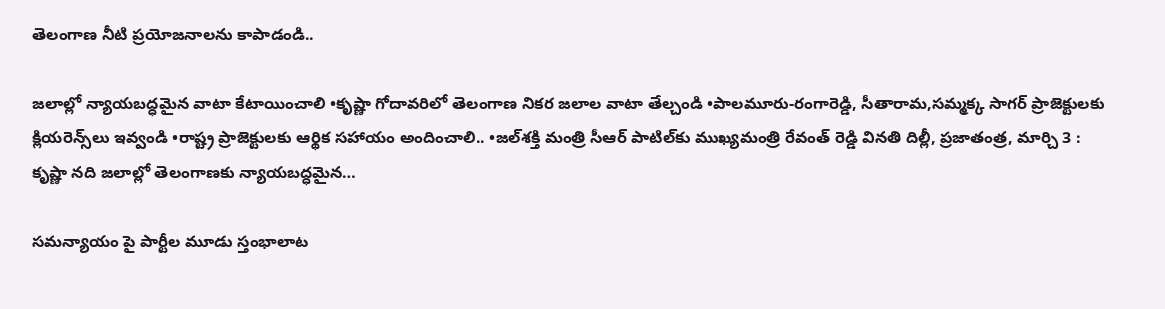తెలంగాణ నీటి ప్రయోజనాలను కాపాడండి..

జలాల్లో న్యాయబద్ధమైన వాటా కేటాయించాలి •కృష్ణా గోదావరిలో తెలంగాణ నికర జలాల వాటా తేల్చండి •పాలమూరు-రంగారెడ్డి, సీతారామ,సమ్మక్క సాగర్‌ ‌ప్రాజెక్టులకు క్లియరెన్స్‌లు ఇవ్వండి •రాష్ట్ర ప్రాజెక్టులకు ఆర్థిక సహాయం అందించాలి.. •జల్‌శక్తి మంత్రి సీఆర్‌ ‌పాటిల్‌కు ముఖ్యమంత్రి రేవంత్‌ ‌రెడ్డి వినతి దిల్లీ, ప్రజాతంత్ర, మార్చి 3 : కృష్ణా నది జలాల్లో తెలంగాణకు న్యాయబద్ధమైన…

సమన్యాయం పై పార్టీల మూడు స్తంభాలాట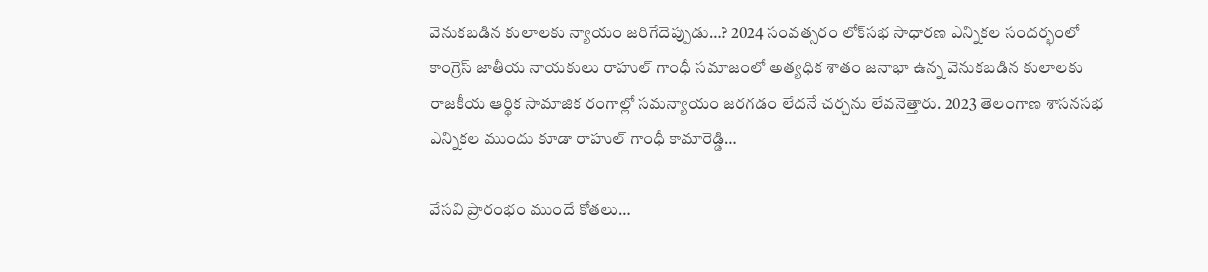వెనుకబడిన కులాలకు న్యాయం జరిగేదెప్పుడు…? 2024 సంవత్సరం లోక్‌సభ సాధారణ ఎన్నికల సందర్భంలో కాంగ్రెస్‌ ‌జాతీయ నాయకులు రాహుల్‌ ‌గాంధీ సమాజంలో అత్యధిక శాతం జనాభా ఉన్న వెనుకబడిన కులాలకు రాజకీయ ఆర్థిక సామాజిక రంగాల్లో సమన్యాయం జరగడం లేదనే చర్చను లేవనెత్తారు. 2023 తెలంగాణ శాసనసభ ఎన్నికల ముందు కూడా రాహుల్‌ ‌గాంధీ కామారెడ్డి…

వేసవి ప్రారంభం ముందే కోతలు…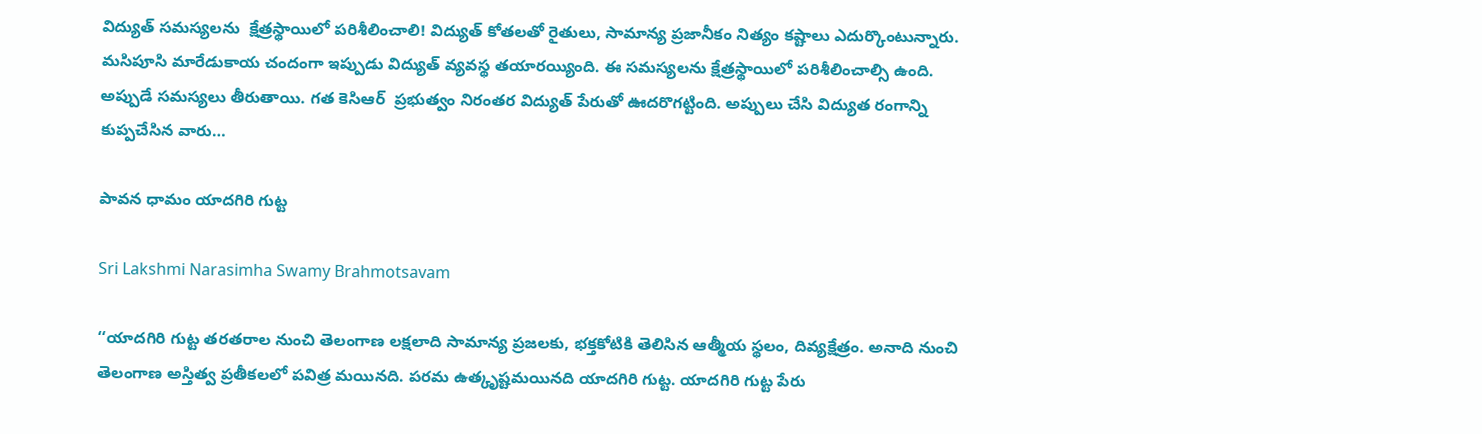విద్యుత్‌ ‌సమస్యలను  క్షేత్రస్థాయిలో పరిశీలించాలి! విద్యుత్‌ ‌కోతలతో రైతులు, సామాన్య ప్రజానీకం నిత్యం కష్టాలు ఎదుర్కొంటున్నారు. మసిపూసి మారేడుకాయ చందంగా ఇప్పుడు విద్యుత్‌ ‌వ్యవస్థ తయారయ్యింది. ఈ సమస్యలను క్షేత్రస్థాయిలో పరిశీలించాల్సి ఉంది. అప్పుడే సమస్యలు తీరుతాయి. గత కెసిఆర్‌  ‌ప్రభుత్వం నిరంతర విద్యుత్‌ ‌పేరుతో ఊదరొగట్టింది. అప్పులు చేసి విద్యుత రంగాన్ని కుప్పచేసిన వారు…

పావన ధామం యాదగిరి గుట్ట

Sri Lakshmi Narasimha Swamy Brahmotsavam

‘‘యాదగిరి గుట్ట తరతరాల నుంచి తెలంగాణ లక్షలాది సామాన్య ప్రజలకు, భక్తకోటికి తెలిసిన ఆత్మీయ స్థలం, దివ్యక్షేత్రం. అనాది నుంచి తెలంగాణ అస్తిత్వ ప్రతీకలలో పవిత్ర మయినది. పరమ ఉత్కృష్టమయినది యాదగిరి గుట్ట. యాదగిరి గుట్ట పేరు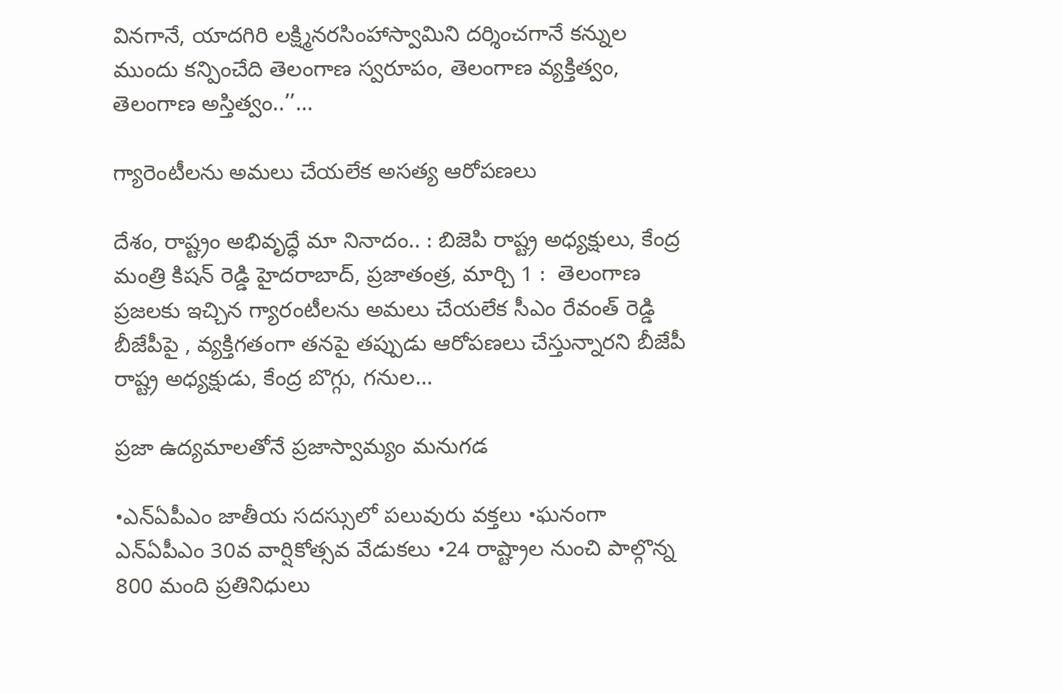వినగానే, యాదగిరి లక్ష్మినరసింహాస్వామిని దర్శించగానే కన్నుల ముందు కన్పించేది తెలంగాణ స్వరూపం, తెలంగాణ వ్యక్తిత్వం, తెలంగాణ అస్తిత్వం..’’…

గ్యారెంటీలను అమలు చేయలేక అసత్య ఆరోపణలు

దేశం, రాష్ట్రం అభివృద్ధే మా నినాదం.. : బిజెపి రాష్ట్ర అధ్యక్షులు, కేంద్ర మంత్రి కిషన్‌ ‌రెడ్డి హైదరాబాద్‌, ప్రజాతంత్ర, మార్చి 1 :  తెలంగాణ ప్రజలకు ఇచ్చిన గ్యారంటీలను అమలు చేయలేక సీఎం రేవంత్‌ ‌రెడ్డి బీజేపీపై , వ్యక్తిగతంగా తనపై తప్పుడు ఆరోపణలు చేస్తున్నారని బీజేపీ రాష్ట్ర అధ్యక్షుడు, కేంద్ర బొగ్గు, గనుల…

ప్రజా ఉద్యమాలతోనే ప్రజాస్వామ్యం మనుగడ

•ఎన్‌ఏపీఎం జాతీయ సదస్సులో పలువురు వక్తలు •ఘనంగా ఎన్‌ఏపీఎం 30వ వార్షికోత్సవ వేడుకలు •24 రాష్ట్రాల నుంచి పాల్గొన్న 800 మంది ప్రతినిధులు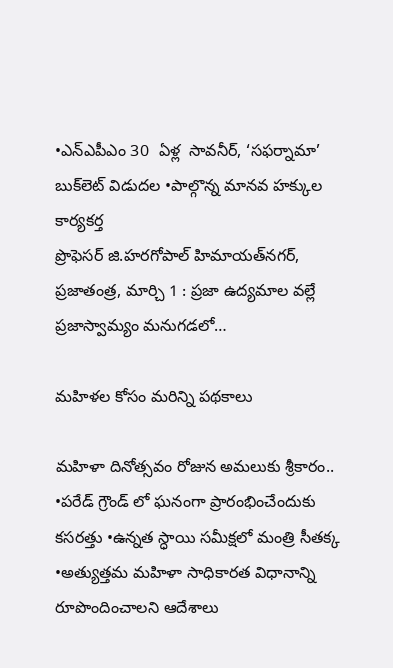•ఎన్‌ఎపీఎం 30  ఏళ్ల  సావనీర్‌, ‘సఫర్నామా’ బుక్‌లెట్‌ ‌విడుదల •పాల్గొన్న మానవ హక్కుల కార్యకర్త ప్రొఫెసర్‌ ‌జి.హరగోపాల్‌ ‌హిమాయత్‌నగర్‌, ప్రజాతంత్ర, మార్చి 1 : ప్రజా ఉద్యమాల వల్లే ప్రజాస్వామ్యం మనుగడలో…

మహిళల కోసం మరిన్ని పథకాలు

మహిళా దినోత్సవం రోజున అమలుకు శ్రీకారం.. •పరేడ్‌ ‌గ్రౌండ్‌ ‌లో ఘనంగా ప్రారంభించేందుకు కసరత్తు •ఉన్నత స్ధాయి సమీక్షలో మంత్రి సీతక్క •అత్యుత్తమ మహిళా సాధికారత విధానాన్ని రూపొందించాలని ఆదేశాలు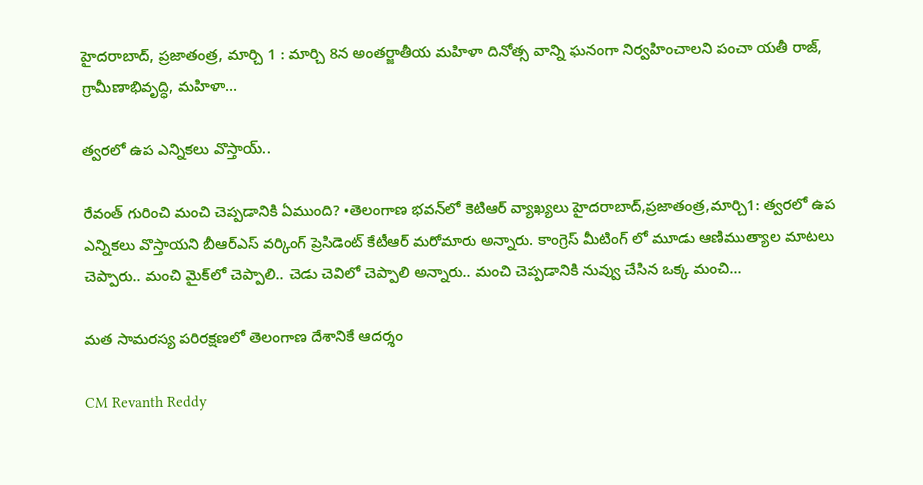హైదరాబాద్‌, ప్రజాతంత్ర, మార్చి 1 : మార్చి 8న అంతర్జాతీయ మహిళా దినోత్స వాన్ని ఘనంగా నిర్వహించాలని పంచా యతీ రాజ్‌, గ్రామీణాభివృద్ధి, మహిళా…

త్వరలో ఉప ఎన్నికలు వొస్తాయ్‌..

రేవంత్‌ ‌గురించి మంచి చెప్పడానికి ఏముంది? •తెలంగాణ భవన్‌లో కెటిఆర్‌ ‌వ్యాఖ్యలు హైదరాబాద్‌,ప్రజాతంత్ర,మార్చి1: త్వరలో ఉప ఎన్నికలు వొస్తాయని బీఆర్‌ఎస్‌ ‌వర్కింగ్‌ ‌ప్రెసిడెంట్‌ ‌కేటీఆర్‌ ‌మరోమారు అన్నారు. కాంగ్రెస్‌ ‌మీటింగ్‌ ‌లో మూడు ఆణిముత్యాల మాటలు చెప్పారు.. మంచి మైక్‌లో చెప్పాలి.. చెడు చెవిలో చెప్పాలి అన్నారు.. మంచి చెప్పడానికి నువ్వు చేసిన ఒక్క మంచి…

మత సామరస్య పరిరక్షణలో తెలంగాణ దేశానికే ఆదర్శం

CM Revanth Reddy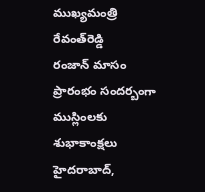ముఖ్యమంత్రి రేవంత్‌రెడ్డి రంజాన్‌ ‌మాసం ప్రారంభం సందర్బంగా ముస్లింలకు శుభాకాంక్షలు హైదరాబాద్‌,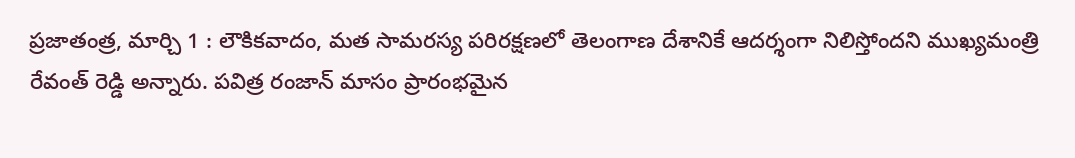ప్రజాతంత్ర, మార్చి 1 : లౌకికవాదం, మత సామరస్య పరిరక్షణలో తెలంగాణ దేశానికే ఆదర్శంగా నిలిస్తోందని ముఖ్యమంత్రి రేవంత్‌ ‌రెడ్డి అన్నారు. పవిత్ర రంజాన్‌ ‌మాసం ప్రారంభమైన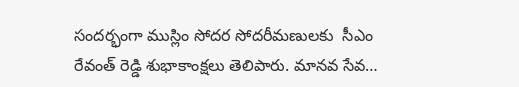సందర్భంగా ముస్లిం సోదర సోదరీమణులకు  సీఎం రేవంత్‌ ‌రెడ్డి శుభాకాంక్షలు తెలిపారు. మానవ సేవ…